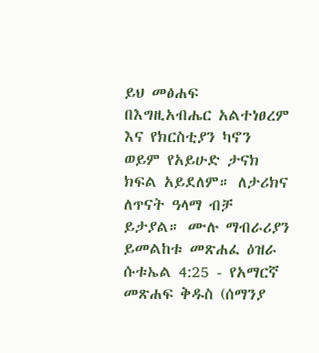ይህ መፅሐፍ በእግዚአብሔር አልተነፀረም እና የክርስቲያን ካኖን ወይም የአይሁድ ታናክ ክፍል አይደለም። ለታሪክና ለጥናት ዓላማ ብቻ ይታያል። ሙሉ ማብራሪያን ይመልከቱ መጽሐፈ ዕዝራ ሱቱኤል 4:25 - የአማርኛ መጽሐፍ ቅዱስ (ሰማንያ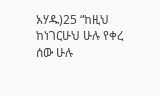አሃዱ)25 “ከዚህ ከነገርሁህ ሁሉ የቀረ ሰው ሁሉ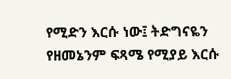የሚድን እርሱ ነው፤ ትድግናዬን የዘመኔንም ፍጻሜ የሚያይ እርሱ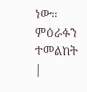ነው። ምዕራፉን ተመልከት |